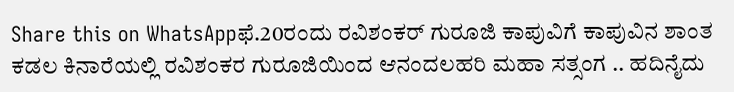Share this on WhatsAppಫೆ.20ರಂದು ರವಿಶಂಕರ್ ಗುರೂಜಿ ಕಾಪುವಿಗೆ ಕಾಪುವಿನ ಶಾಂತ ಕಡಲ ಕಿನಾರೆಯಲ್ಲಿ ರವಿಶಂಕರ ಗುರೂಜಿಯಿಂದ ಆನಂದಲಹರಿ ಮಹಾ ಸತ್ಸಂಗ .. ಹದಿನೈದು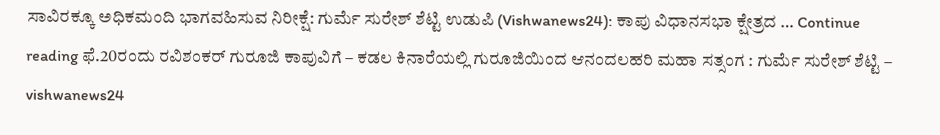ಸಾವಿರಕ್ಕೂ ಅಧಿಕಮಂದಿ ಭಾಗವಹಿಸುವ ನಿರೀಕ್ಷೆ: ಗುರ್ಮೆ ಸುರೇಶ್ ಶೆಟ್ಟಿ ಉಡುಪಿ (Vishwanews24): ಕಾಪು ವಿಧಾನಸಭಾ ಕ್ಷೇತ್ರದ … Continue reading ಫೆ.20ರಂದು ರವಿಶಂಕರ್ ಗುರೂಜಿ ಕಾಪುವಿಗೆ – ಕಡಲ ಕಿನಾರೆಯಲ್ಲಿ ಗುರೂಜಿಯಿಂದ ಆನಂದಲಹರಿ ಮಹಾ ಸತ್ಸಂಗ : ಗುರ್ಮೆ ಸುರೇಶ್ ಶೆಟ್ಟಿ – vishwanews24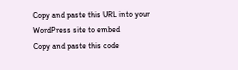Copy and paste this URL into your WordPress site to embed
Copy and paste this code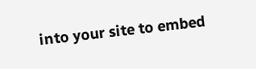into your site to embed